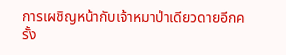การเผชิญหน้ากับเจ้าหมาป่าเดียวดายอีกครั้ง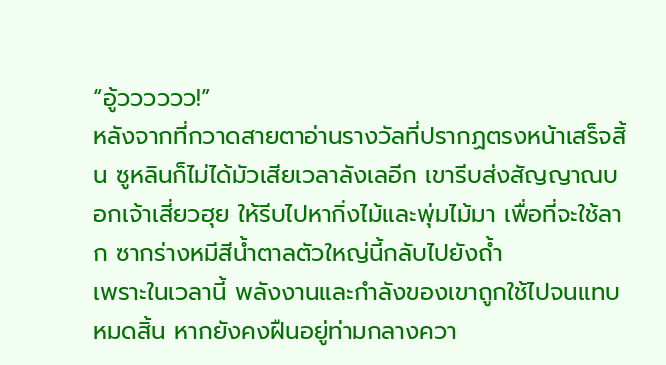“อู้วววววว!”
หลังจากที่กวาดสายตาอ่านรางวัลที่ปรากฏตรงหน้าเสร็จสิ้น ซูหลินก็ไม่ได้มัวเสียเวลาลังเลอีก เขารีบส่งสัญญาณบอกเจ้าเสี่ยวฮุย ให้รีบไปหากิ่งไม้และพุ่มไม้มา เพื่อที่จะใช้ลาก ซากร่างหมีสีน้ำตาลตัวใหญ่นี้กลับไปยังถ้ำ
เพราะในเวลานี้ พลังงานและกำลังของเขาถูกใช้ไปจนแทบหมดสิ้น หากยังคงฝืนอยู่ท่ามกลางควา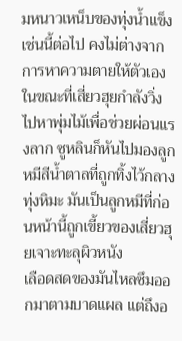มหนาวเหน็บของทุ่งน้ำแข็งเช่นนี้ต่อไป คงไม่ต่างจากการหาความตายให้ตัวเอง
ในขณะที่เสี่ยวฮุยกำลังวิ่งไปหาพุ่มไม้เพื่อช่วยผ่อนแรงลาก ซูหลินก็หันไปมองลูกหมีสีน้ำตาลที่ถูกทิ้งไว้กลางทุ่งหิมะ มันเป็นลูกหมีที่ก่อนหน้านี้ถูกเขี้ยวของเสี่ยวฮุยเจาะทะลุผิวหนัง
เลือดสดของมันไหลซึมออกมาตามบาดแผล แต่ถึงอ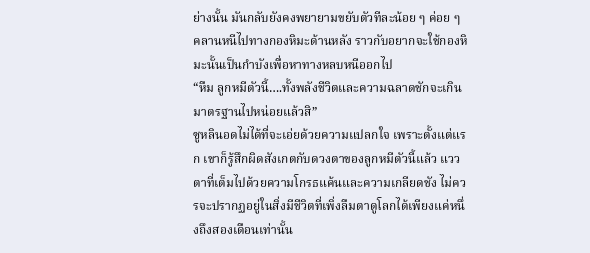ย่างนั้น มันกลับยังคงพยายามขยับตัวทีละน้อย ๆ ค่อย ๆ คลานหนีไปทางกองหิมะด้านหลัง ราวกับอยากจะใช้กองหิมะนั้นเป็นกำบังเพื่อหาทางหลบหนีออกไป
“หืม ลูกหมีตัวนี้….ทั้งพลังชีวิตและความฉลาดชักจะเกินมาตรฐานไปหน่อยแล้วสิ”
ซูหลินอดไม่ได้ที่จะเอ่ยด้วยความแปลกใจ เพราะตั้งแต่แรก เขาก็รู้สึกผิดสังเกตกับดวงตาของลูกหมีตัวนี้แล้ว แววตาที่เต็มไปด้วยความโกรธแค้นและความเกลียดชัง ไม่ควรจะปรากฏอยู่ในสิ่งมีชีวิตที่เพิ่งลืมตาดูโลกได้เพียงแค่หนึ่งถึงสองเดือนเท่านั้น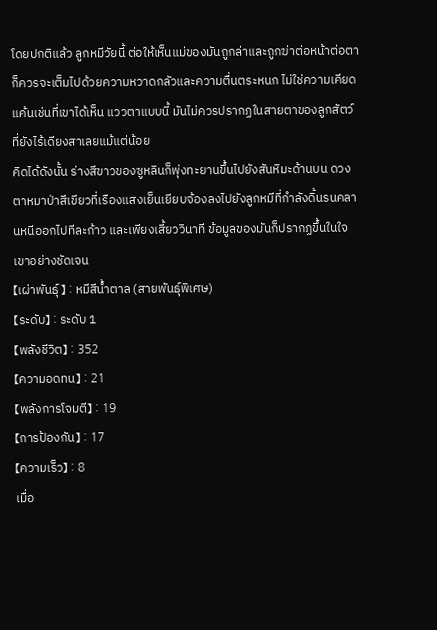โดยปกติแล้ว ลูกหมีวัยนี้ ต่อให้เห็นแม่ของมันถูกล่าและถูกฆ่าต่อหน้าต่อตา ก็ควรจะเต็มไปด้วยความหวาดกลัวและความตื่นตระหนก ไม่ใช่ความเคียดแค้นเช่นที่เขาได้เห็น แววตาแบบนี้ มันไม่ควรปรากฏในสายตาของลูกสัตว์ที่ยังไร้เดียงสาเลยแม้แต่น้อย
คิดได้ดังนั้น ร่างสีขาวของซูหลินก็พุ่งทะยานขึ้นไปยังสันหิมะด้านบน ดวงตาหมาป่าสีเขียวที่เรืองแสงเย็นเยียบจ้องลงไปยังลูกหมีที่กำลังดิ้นรนคลานหนีออกไปทีละก้าว และเพียงเสี้ยววินาที ข้อมูลของมันก็ปรากฏขึ้นในใจเขาอย่างชัดเจน
【เผ่าพันธุ์】 : หมีสีน้ำตาล (สายพันธุ์พิเศษ)
【ระดับ】 : ระดับ 1
【พลังชีวิต】 : 352
【ความอดทน】 : 21
【พลังการโจมตี】 : 19
【การป้องกัน】 : 17
【ความเร็ว】 : 8
เมื่อ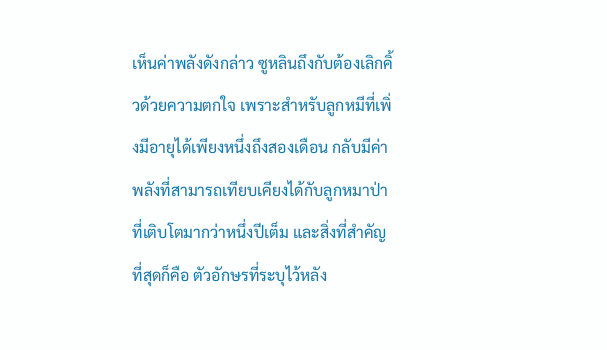เห็นค่าพลังดังกล่าว ซูหลินถึงกับต้องเลิกคิ้วด้วยความตกใจ เพราะสำหรับลูกหมีที่เพิ่งมีอายุได้เพียงหนึ่งถึงสองเดือน กลับมีค่าพลังที่สามารถเทียบเคียงได้กับลูกหมาป่าที่เติบโตมากว่าหนึ่งปีเต็ม และสิ่งที่สำคัญที่สุดก็คือ ตัวอักษรที่ระบุไว้หลัง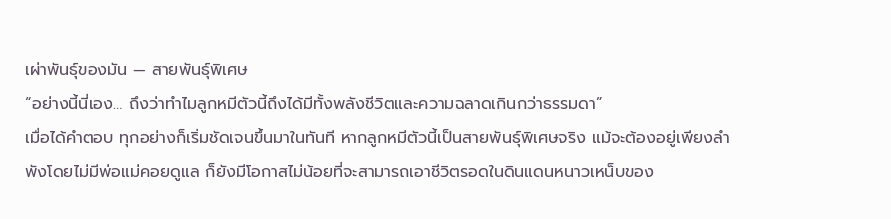เผ่าพันธุ์ของมัน — สายพันธุ์พิเศษ
“อย่างนี้นี่เอง… ถึงว่าทำไมลูกหมีตัวนี้ถึงได้มีทั้งพลังชีวิตและความฉลาดเกินกว่าธรรมดา”
เมื่อได้คำตอบ ทุกอย่างก็เริ่มชัดเจนขึ้นมาในทันที หากลูกหมีตัวนี้เป็นสายพันธุ์พิเศษจริง แม้จะต้องอยู่เพียงลำพังโดยไม่มีพ่อแม่คอยดูแล ก็ยังมีโอกาสไม่น้อยที่จะสามารถเอาชีวิตรอดในดินแดนหนาวเหน็บของ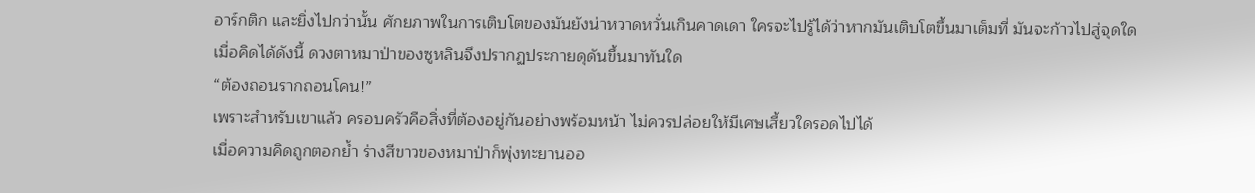อาร์กติก และยิ่งไปกว่านั้น ศักยภาพในการเติบโตของมันยังน่าหวาดหวั่นเกินคาดเดา ใครจะไปรู้ได้ว่าหากมันเติบโตขึ้นมาเต็มที่ มันจะก้าวไปสู่จุดใด
เมื่อคิดได้ดังนี้ ดวงตาหมาป่าของซูหลินจึงปรากฏประกายดุดันขึ้นมาทันใด
“ต้องถอนรากถอนโคน!”
เพราะสำหรับเขาแล้ว ครอบครัวคือสิ่งที่ต้องอยู่กันอย่างพร้อมหน้า ไม่ควรปล่อยให้มีเศษเสี้ยวใดรอดไปได้
เมื่อความคิดถูกตอกย้ำ ร่างสีขาวของหมาป่าก็พุ่งทะยานออ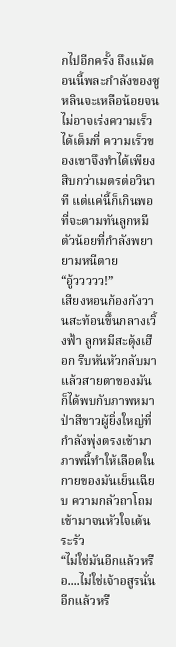กไปอีกครั้ง ถึงแม้ตอนนี้พละกำลังของซูหลินจะเหลือน้อยจนไม่อาจเร่งความเร็วได้เต็มที่ ความเร็วของเขาจึงทำได้เพียงสิบกว่าเมตรต่อวินาที แต่แค่นี้ก็เกินพอที่จะตามทันลูกหมีตัวน้อยที่กำลังพยายามหนีตาย
“อู้ววววว!”
เสียงหอนก้องกังวานสะท้อนขึ้นกลางเวิ้งฟ้า ลูกหมีสะดุ้งเฮือก รีบหันหัวกลับมา แล้วสายตาของมันก็ได้พบกับภาพหมาป่าสีขาวผู้ยิ่งใหญ่ที่กำลังพุ่งตรงเข้ามา ภาพนี้ทำให้เลือดในกายของมันเย็นเฉียบ ความกลัวถาโถมเข้ามาจนหัวใจเต้นระรัว
“ไม่ใช่มันอีกแล้วหรือ....ไม่ใช่เจ้าอสูรนั่นอีกแล้วหรื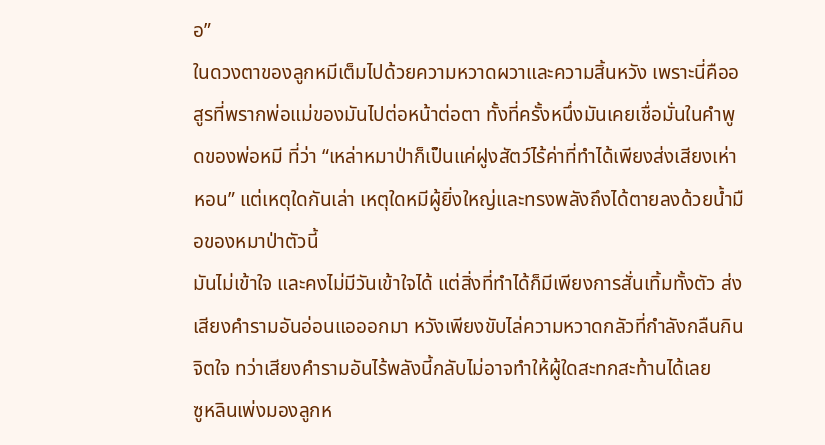อ”
ในดวงตาของลูกหมีเต็มไปด้วยความหวาดผวาและความสิ้นหวัง เพราะนี่คืออสูรที่พรากพ่อแม่ของมันไปต่อหน้าต่อตา ทั้งที่ครั้งหนึ่งมันเคยเชื่อมั่นในคำพูดของพ่อหมี ที่ว่า “เหล่าหมาป่าก็เป็นแค่ฝูงสัตว์ไร้ค่าที่ทำได้เพียงส่งเสียงเห่าหอน” แต่เหตุใดกันเล่า เหตุใดหมีผู้ยิ่งใหญ่และทรงพลังถึงได้ตายลงด้วยน้ำมือของหมาป่าตัวนี้
มันไม่เข้าใจ และคงไม่มีวันเข้าใจได้ แต่สิ่งที่ทำได้ก็มีเพียงการสั่นเทิ้มทั้งตัว ส่งเสียงคำรามอันอ่อนแอออกมา หวังเพียงขับไล่ความหวาดกลัวที่กำลังกลืนกินจิตใจ ทว่าเสียงคำรามอันไร้พลังนี้กลับไม่อาจทำให้ผู้ใดสะทกสะท้านได้เลย
ซูหลินเพ่งมองลูกห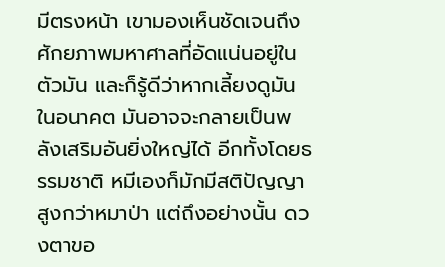มีตรงหน้า เขามองเห็นชัดเจนถึงศักยภาพมหาศาลที่อัดแน่นอยู่ในตัวมัน และก็รู้ดีว่าหากเลี้ยงดูมันในอนาคต มันอาจจะกลายเป็นพลังเสริมอันยิ่งใหญ่ได้ อีกทั้งโดยธรรมชาติ หมีเองก็มักมีสติปัญญาสูงกว่าหมาป่า แต่ถึงอย่างนั้น ดวงตาขอ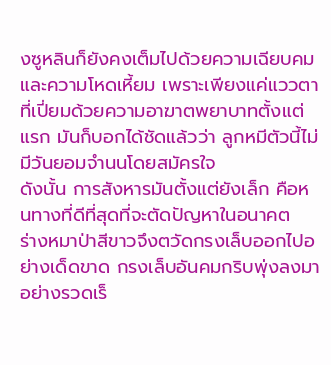งซูหลินก็ยังคงเต็มไปด้วยความเฉียบคมและความโหดเหี้ยม เพราะเพียงแค่แววตาที่เปี่ยมด้วยความอาฆาตพยาบาทตั้งแต่แรก มันก็บอกได้ชัดแล้วว่า ลูกหมีตัวนี้ไม่มีวันยอมจำนนโดยสมัครใจ
ดังนั้น การสังหารมันตั้งแต่ยังเล็ก คือหนทางที่ดีที่สุดที่จะตัดปัญหาในอนาคต
ร่างหมาป่าสีขาวจึงตวัดกรงเล็บออกไปอย่างเด็ดขาด กรงเล็บอันคมกริบพุ่งลงมาอย่างรวดเร็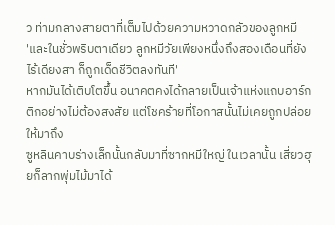ว ท่ามกลางสายตาที่เต็มไปด้วยความหวาดกลัวของลูกหมี
'และในชั่วพริบตาเดียว ลูกหมีวัยเพียงหนึ่งถึงสองเดือนที่ยังไร้เดียงสา ก็ถูกเด็ดชีวิตลงทันที'
หากมันได้เติบโตขึ้น อนาคตคงได้กลายเป็นเจ้าแห่งแถบอาร์กติกอย่างไม่ต้องสงสัย แต่โชคร้ายที่โอกาสนั้นไม่เคยถูกปล่อยให้มาถึง
ซูหลินคาบร่างเล็กนั้นกลับมาที่ซากหมีใหญ่ ในเวลานั้น เสี่ยวฮุยก็ลากพุ่มไม้มาได้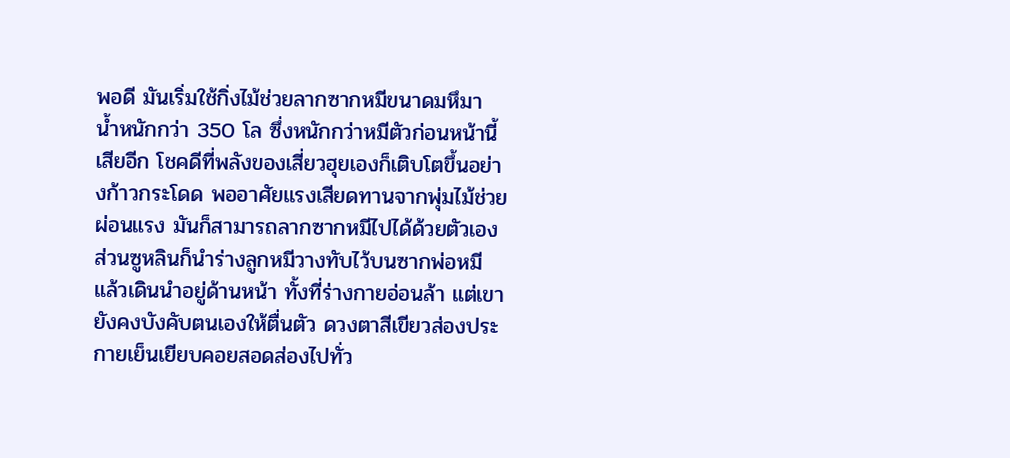พอดี มันเริ่มใช้กิ่งไม้ช่วยลากซากหมีขนาดมหึมา น้ำหนักกว่า 350 โล ซึ่งหนักกว่าหมีตัวก่อนหน้านี้เสียอีก โชคดีที่พลังของเสี่ยวฮุยเองก็เติบโตขึ้นอย่างก้าวกระโดด พออาศัยแรงเสียดทานจากพุ่มไม้ช่วยผ่อนแรง มันก็สามารถลากซากหมีไปได้ด้วยตัวเอง
ส่วนซูหลินก็นำร่างลูกหมีวางทับไว้บนซากพ่อหมี แล้วเดินนำอยู่ด้านหน้า ทั้งที่ร่างกายอ่อนล้า แต่เขายังคงบังคับตนเองให้ตื่นตัว ดวงตาสีเขียวส่องประกายเย็นเยียบคอยสอดส่องไปทั่ว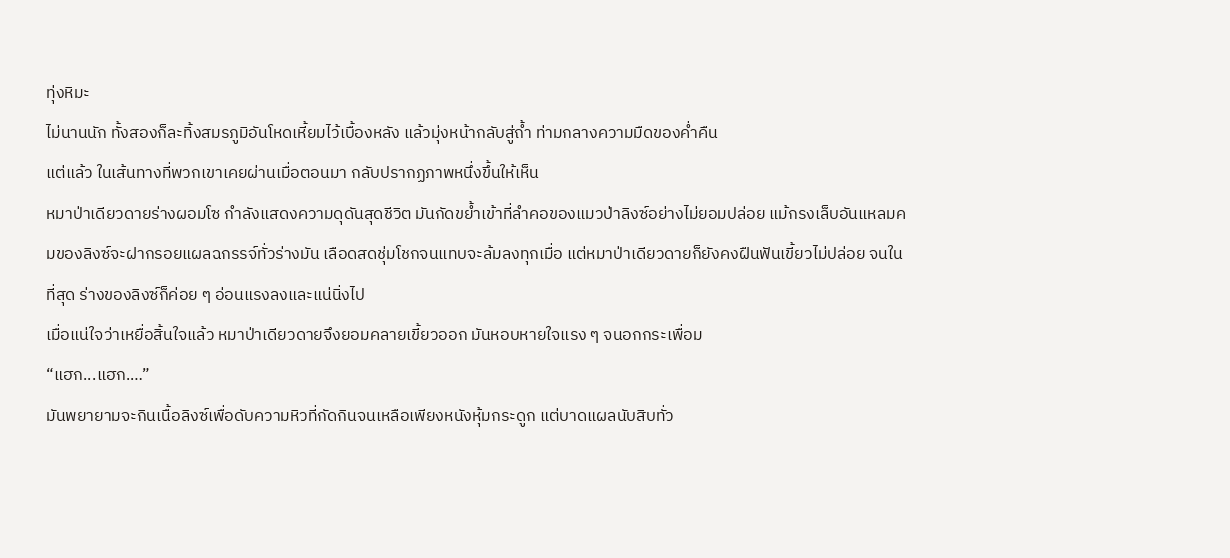ทุ่งหิมะ
ไม่นานนัก ทั้งสองก็ละทิ้งสมรภูมิอันโหดเหี้ยมไว้เบื้องหลัง แล้วมุ่งหน้ากลับสู่ถ้ำ ท่ามกลางความมืดของค่ำคืน
แต่แล้ว ในเส้นทางที่พวกเขาเคยผ่านเมื่อตอนมา กลับปรากฏภาพหนึ่งขึ้นให้เห็น
หมาป่าเดียวดายร่างผอมโซ กำลังแสดงความดุดันสุดชีวิต มันกัดขย้ำเข้าที่ลำคอของแมวป่าลิงซ์อย่างไม่ยอมปล่อย แม้กรงเล็บอันแหลมคมของลิงซ์จะฝากรอยแผลฉกรรจ์ทั่วร่างมัน เลือดสดชุ่มโชกจนแทบจะล้มลงทุกเมื่อ แต่หมาป่าเดียวดายก็ยังคงฝืนฟันเขี้ยวไม่ปล่อย จนในที่สุด ร่างของลิงซ์ก็ค่อย ๆ อ่อนแรงลงและแน่นิ่งไป
เมื่อแน่ใจว่าเหยื่อสิ้นใจแล้ว หมาป่าเดียวดายจึงยอมคลายเขี้ยวออก มันหอบหายใจแรง ๆ จนอกกระเพื่อม
“แฮก...แฮก.…”
มันพยายามจะกินเนื้อลิงซ์เพื่อดับความหิวที่กัดกินจนเหลือเพียงหนังหุ้มกระดูก แต่บาดแผลนับสิบทั่ว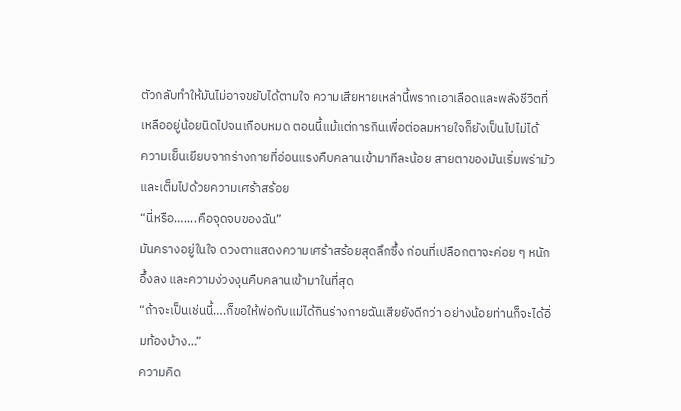ตัวกลับทำให้มันไม่อาจขยับได้ตามใจ ความเสียหายเหล่านี้พรากเอาเลือดและพลังชีวิตที่เหลืออยู่น้อยนิดไปจนเกือบหมด ตอนนี้แม้แต่การกินเพื่อต่อลมหายใจก็ยังเป็นไปไม่ได้
ความเย็นเยียบจากร่างกายที่อ่อนแรงคืบคลานเข้ามาทีละน้อย สายตาของมันเริ่มพร่ามัวและเต็มไปด้วยความเศร้าสร้อย
“นี่หรือ…....คือจุดจบของฉัน”
มันครางอยู่ในใจ ดวงตาแสดงความเศร้าสร้อยสุดลึกซึ้ง ก่อนที่เปลือกตาจะค่อย ๆ หนักอึ้งลง และความง่วงงุนคืบคลานเข้ามาในที่สุด
“ถ้าจะเป็นเช่นนี้….ก็ขอให้พ่อกับแม่ได้กินร่างกายฉันเสียยังดีกว่า อย่างน้อยท่านก็จะได้อิ่มท้องบ้าง…”
ความคิด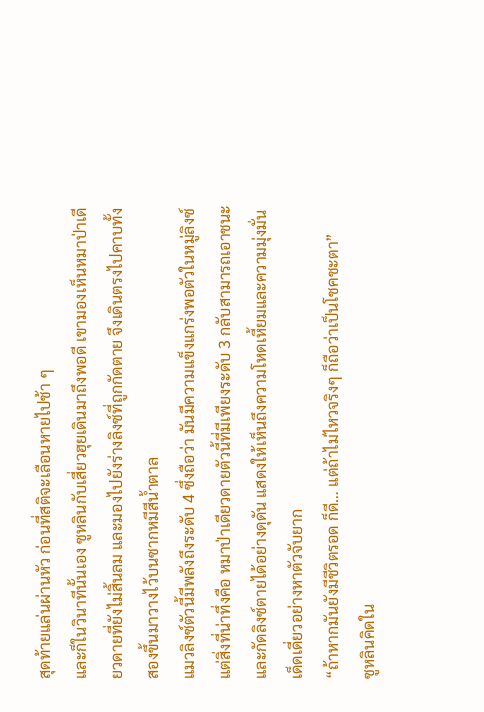สุดท้ายแล่นผ่านหัว ก่อนที่สติจะเลือนหายไปช้า ๆ
และก็ในวินาทีนั้นเอง ซูหลินกับเสี่ยวฮุยเดินมาถึงพอดี เขามองเห็นหมาป่าเดียวดายที่ยังไม่สิ้นลม และมองไปยังร่างลิงซ์ที่ถูกกัดตาย จึงเดินตรงไปคาบทั้งสองขึ้นมาวางไว้บนซากหมีสีน้ำตาล
แมวลิงซ์ตัวนี้มีพลังถึงระดับ 4 ซึ่งถือว่า มันมีความแข็งแกร่งพอตัวในหมู่ลิงซ์ แต่สิ่งที่น่าทึ่งคือ หมาป่าเดียวดายตัวนี้ที่มีเพียงระดับ 3 กลับสามารถเอาชนะและกัดลิงซ์ตายได้อย่างดุดัน แสดงให้เห็นถึงความโหดเหี้ยมและความมุ่งมั่นเด็ดเดี่ยวอย่างหาตัวจับยาก
“ถ้าหากมันยังมีชีวิตรอด ก็ดี… แต่ถ้าไม่ไหวจริงๆ ก็ถือว่าเป็นโชคชะตา”
ซูหลินคิดใน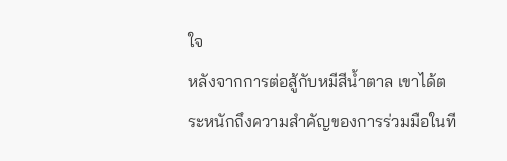ใจ
หลังจากการต่อสู้กับหมีสีน้ำตาล เขาได้ตระหนักถึงความสำคัญของการร่วมมือในที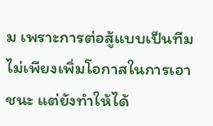ม เพราะการต่อสู้แบบเป็นทีมไม่เพียงเพิ่มโอกาสในการเอาชนะ แต่ยังทำให้ได้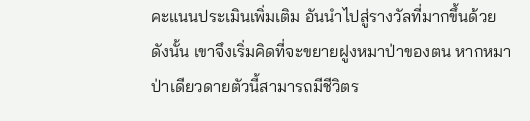คะแนนประเมินเพิ่มเติม อันนำไปสู่รางวัลที่มากขึ้นด้วย
ดังนั้น เขาจึงเริ่มคิดที่จะขยายฝูงหมาป่าของตน หากหมาป่าเดียวดายตัวนี้สามารถมีชีวิตร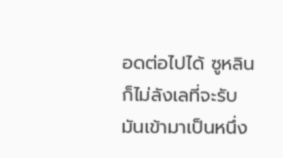อดต่อไปได้ ซูหลินก็ไม่ลังเลที่จะรับมันเข้ามาเป็นหนึ่ง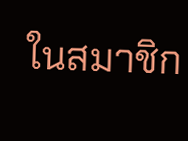ในสมาชิก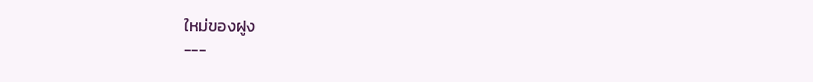ใหม่ของฝูง
---